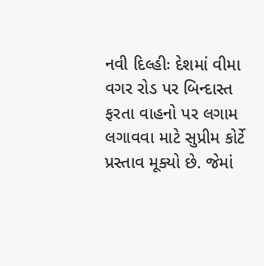નવી દિલ્હીઃ દેશમાં વીમા વગર રોડ પર બિન્દાસ્ત ફરતા વાહનો પર લગામ લગાવવા માટે સુપ્રીમ કોર્ટે પ્રસ્તાવ મૂક્યો છે. જેમાં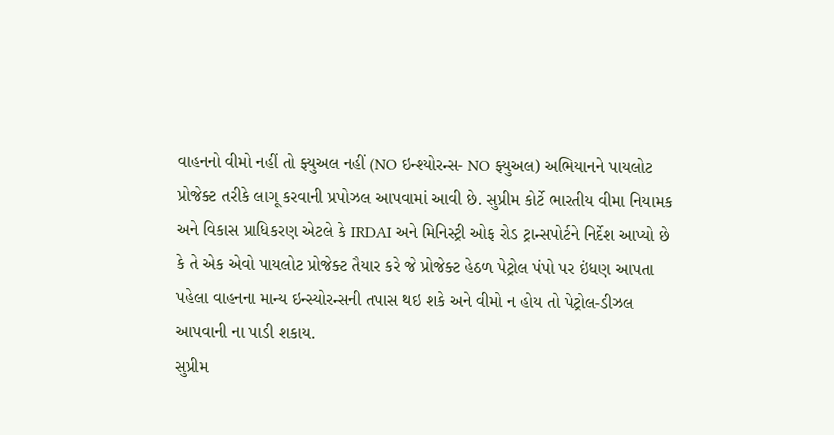વાહનનો વીમો નહીં તો ફ્યુઅલ નહીં (NO ઇન્શ્યોરન્સ- NO ફ્યુઅલ) અભિયાનને પાયલોટ પ્રોજેક્ટ તરીકે લાગૂ કરવાની પ્રપોઝલ આપવામાં આવી છે. સુપ્રીમ કોર્ટે ભારતીય વીમા નિયામક અને વિકાસ પ્રાધિકરણ એટલે કે IRDAI અને મિનિસ્ટ્રી ઓફ રોડ ટ્રાન્સપોર્ટને નિર્દેશ આપ્યો છે કે તે એક એવો પાયલોટ પ્રોજેક્ટ તૈયાર કરે જે પ્રોજેક્ટ હેઠળ પેટ્રોલ પંપો પર ઇંધણ આપતા પહેલા વાહનના માન્ય ઇન્સ્યોરન્સની તપાસ થઇ શકે અને વીમો ન હોય તો પેટ્રોલ-ડીઝલ આપવાની ના પાડી શકાય.
સુપ્રીમ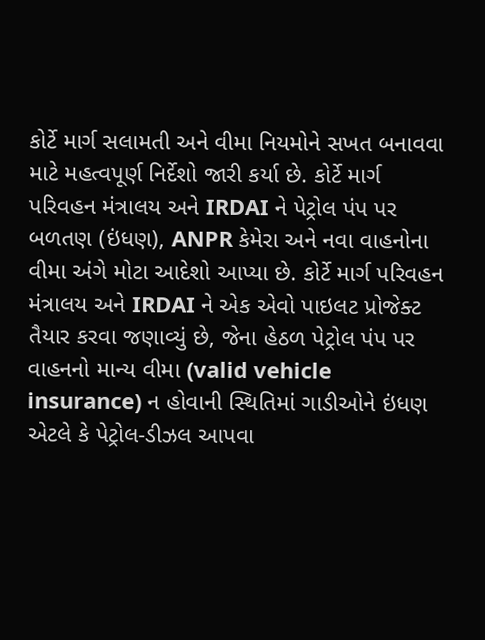કોર્ટે માર્ગ સલામતી અને વીમા નિયમોને સખત બનાવવા માટે મહત્વપૂર્ણ નિર્દેશો જારી કર્યા છે. કોર્ટે માર્ગ પરિવહન મંત્રાલય અને IRDAI ને પેટ્રોલ પંપ પર બળતણ (ઇંધણ), ANPR કેમેરા અને નવા વાહનોના વીમા અંગે મોટા આદેશો આપ્યા છે. કોર્ટે માર્ગ પરિવહન મંત્રાલય અને IRDAI ને એક એવો પાઇલટ પ્રોજેક્ટ તૈયાર કરવા જણાવ્યું છે, જેના હેઠળ પેટ્રોલ પંપ પર વાહનનો માન્ય વીમા (valid vehicle insurance) ન હોવાની સ્થિતિમાં ગાડીઓને ઇંધણ એટલે કે પેટ્રોલ-ડીઝલ આપવા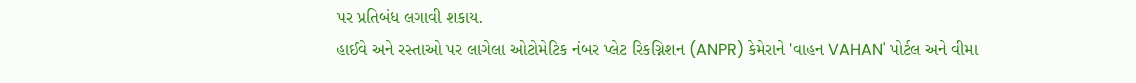પર પ્રતિબંધ લગાવી શકાય.
હાઈવે અને રસ્તાઓ પર લાગેલા ઓટોમેટિક નંબર પ્લેટ રિકગ્નિશન (ANPR) કેમેરાને 'વાહન VAHAN' પોર્ટલ અને વીમા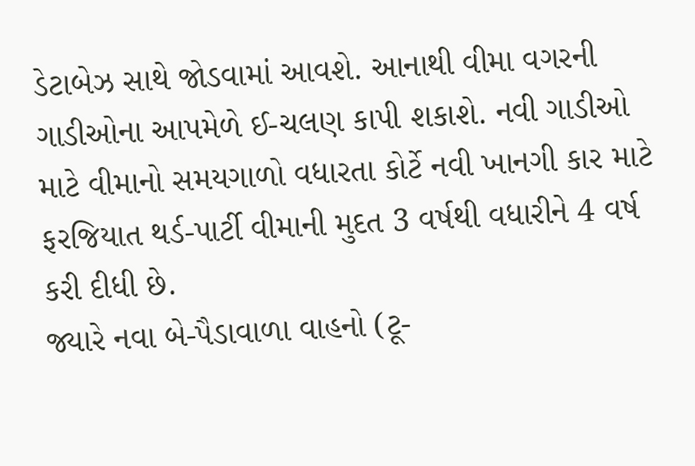ડેટાબેઝ સાથે જોડવામાં આવશે. આનાથી વીમા વગરની ગાડીઓના આપમેળે ઈ-ચલણ કાપી શકાશે. નવી ગાડીઓ માટે વીમાનો સમયગાળો વધારતા કોર્ટે નવી ખાનગી કાર માટે ફરજિયાત થર્ડ-પાર્ટી વીમાની મુદત 3 વર્ષથી વધારીને 4 વર્ષ કરી દીધી છે.
જ્યારે નવા બે-પૈડાવાળા વાહનો (ટૂ-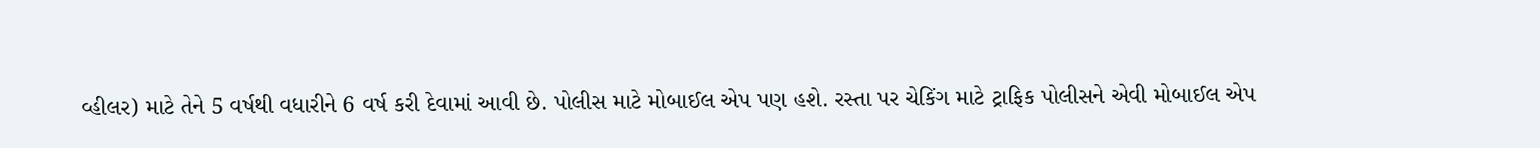વ્હીલર) માટે તેને 5 વર્ષથી વધારીને 6 વર્ષ કરી દેવામાં આવી છે. પોલીસ માટે મોબાઈલ એપ પણ હશે. રસ્તા પર ચેકિંગ માટે ટ્રાફિક પોલીસને એવી મોબાઈલ એપ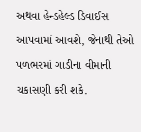અથવા હેન્ડહેલ્ડ ડિવાઈસ આપવામાં આવશે, જેનાથી તેઓ પળભરમાં ગાડીના વીમાની ચકાસણી કરી શકે.